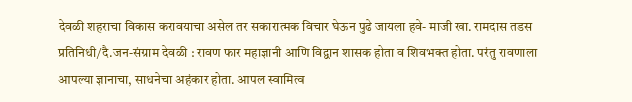देवळी शहराचा विकास करावयाचा असेल तर सकारात्मक विचार घेऊन पुढे जायला हवे- माजी खा. रामदास तडस
प्रतिनिधी/दै.जन-संग्राम देवळी : रावण फार महाज्ञानी आणि विद्वान शासक होता व शिवभक्त होता. परंतु रावणाला आपल्या ज्ञानाचा, साधनेचा अहंकार होता. आपल स्वामित्व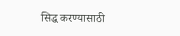सिद्ध करण्यासाठी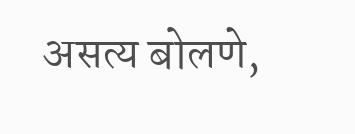असत्य बोलणे,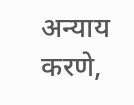अन्याय करणे,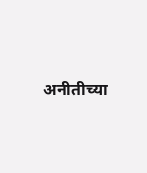अनीतीच्या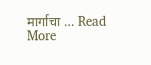मार्गाचा … Read More